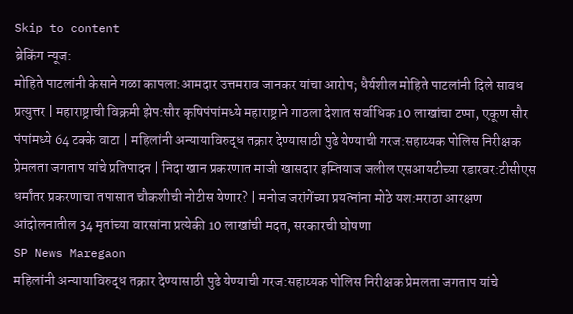Skip to content
ब्रेकिंग न्यूज:
मोहिते पाटलांनी केसाने गळा कापला:आमदार उत्तमराव जानकर यांचा आरोप; धैर्यशील मोहिते पाटलांनी दिले सावध प्रत्युत्तर | महाराष्ट्राची विक्रमी झेप:सौर कृषिपंपांमध्ये महाराष्ट्राने गाठला देशात सर्वाधिक 10 लाखांचा टप्पा, एकूण सौर पंपांमध्ये 64 टक्के वाटा | महिलांनी अन्यायाविरुद्ध तक्रार देण्यासाठी पुढे येण्याची गरज:सहाय्यक पोलिस निरीक्षक प्रेमलता जगताप यांचे प्रतिपादन | निदा खान प्रकरणात माजी खासदार इम्तियाज जलील एसआयटीच्या रडारवर:टीसीएस धर्मांतर प्रकरणाचा तपासात चौकशीची नोटीस येणार? | मनोज जरांगेंच्या प्रयत्नांना मोठे यश:मराठा आरक्षण आंदोलनातील 34 मृतांच्या वारसांना प्रत्येकी 10 लाखांची मदत, सरकारची घोषणा
SP News Maregaon
महिलांनी अन्यायाविरुद्ध तक्रार देण्यासाठी पुढे येण्याची गरज:सहाय्यक पोलिस निरीक्षक प्रेमलता जगताप यांचे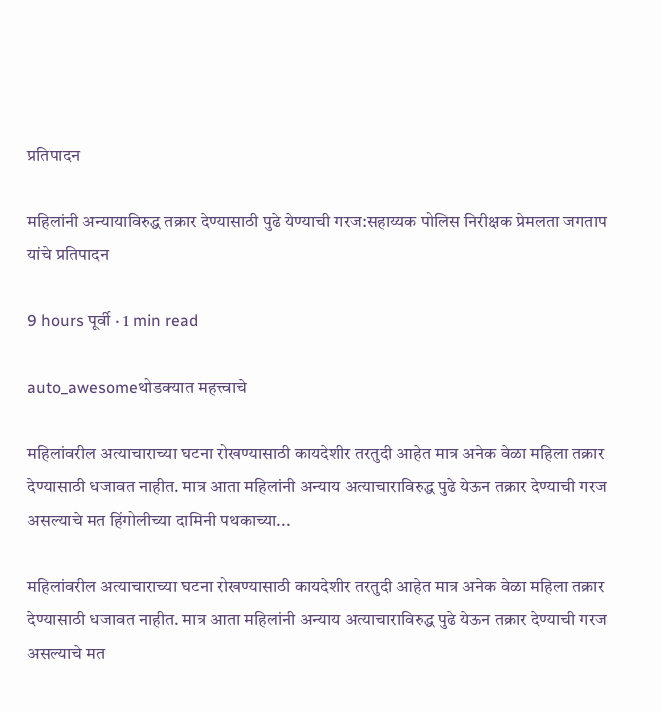प्रतिपादन

महिलांनी अन्यायाविरुद्ध तक्रार देण्यासाठी पुढे येण्याची गरज:सहाय्यक पोलिस निरीक्षक प्रेमलता जगताप यांचे प्रतिपादन

9 hours पूर्वी · 1 min read

auto_awesomeथोडक्यात महत्त्वाचे

महिलांवरील अत्याचाराच्या घटना रोखण्यासाठी कायदेशीर तरतुदी आहेत मात्र अनेक वेळा महिला तक्रार देण्यासाठी धजावत नाहीत. मात्र आता महिलांनी अन्याय अत्याचाराविरुद्ध पुढे येऊन तक्रार देण्याची गरज असल्याचे मत हिंगोलीच्या दामिनी पथकाच्या...

महिलांवरील अत्याचाराच्या घटना रोखण्यासाठी कायदेशीर तरतुदी आहेत मात्र अनेक वेळा महिला तक्रार देण्यासाठी धजावत नाहीत. मात्र आता महिलांनी अन्याय अत्याचाराविरुद्ध पुढे येऊन तक्रार देण्याची गरज असल्याचे मत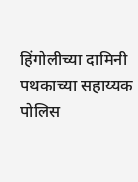हिंगोलीच्या दामिनी पथकाच्या सहाय्यक पोलिस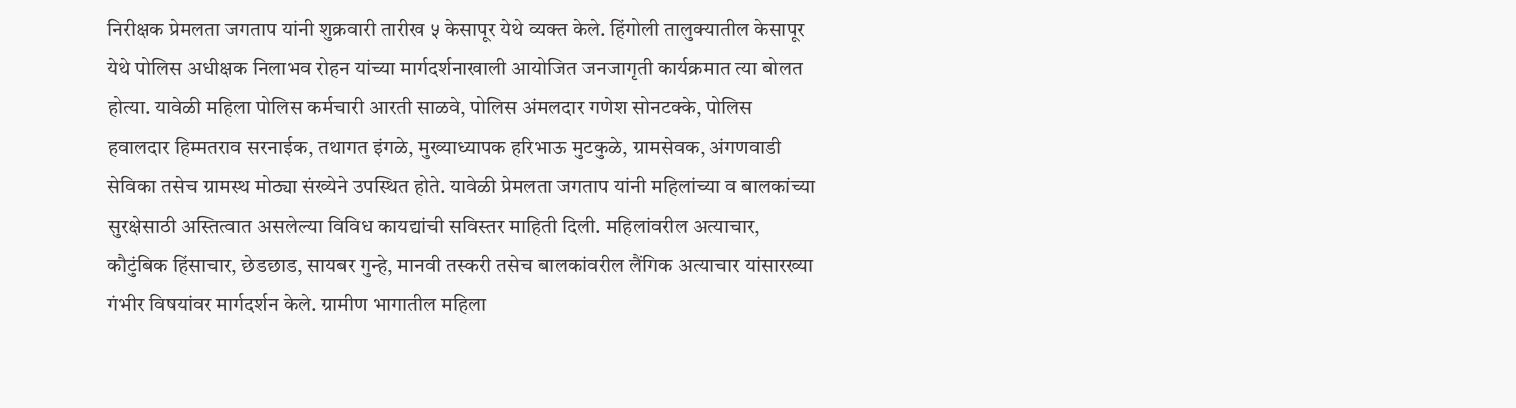निरीक्षक प्रेमलता जगताप यांनी शुक्रवारी तारीख ५ केसापूर येथे व्यक्त केले. हिंगोली तालुक्यातील केसापूर येथे पोलिस अधीक्षक निलाभव रोहन यांच्या मार्गदर्शनाखाली आयोजित जनजागृती कार्यक्रमात त्या बोलत होत्या. यावेळी महिला पोलिस कर्मचारी आरती साळवे, पोलिस अंमलदार गणेश सोनटक्के, पोलिस हवालदार हिम्मतराव सरनाईक, तथागत इंगळे, मुख्याध्यापक हरिभाऊ मुटकुळे, ग्रामसेवक, अंगणवाडी सेविका तसेच ग्रामस्थ मोठ्या संख्येने उपस्थित होते. यावेळी प्रेमलता जगताप यांनी महिलांच्या व बालकांच्या सुरक्षेसाठी अस्तित्वात असलेल्या विविध कायद्यांची सविस्तर माहिती दिली. महिलांवरील अत्याचार, कौटुंबिक हिंसाचार, छेडछाड, सायबर गुन्हे, मानवी तस्करी तसेच बालकांवरील लैंगिक अत्याचार यांसारख्या गंभीर विषयांवर मार्गदर्शन केले. ग्रामीण भागातील महिला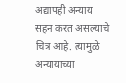अद्यापही अन्याय सहन करत असल्याचे चित्र आहे. त्यामुळे अन्यायाच्या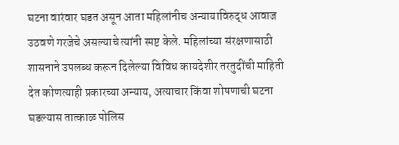घटना वारंवार घडत असून आता महिलांनीच अन्यायाविरुद्ध आवाज उठवणे गरजेचे असल्याचे त्यांनी स्पष्ट केले. महिलांच्या संरक्षणासाठी शासनाने उपलब्ध करून दिलेल्या विविध कायदेशीर तरतुदींची माहिती देत कोणत्याही प्रकारच्या अन्याय, अत्याचार किंवा शोषणाची घटना घडल्यास तात्काळ पोलिस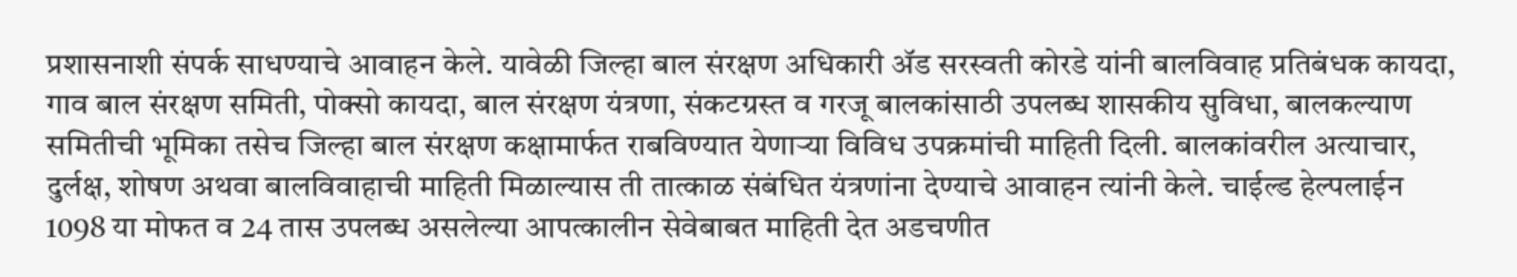प्रशासनाशी संपर्क साधण्याचे आवाहन केले. यावेळी जिल्हा बाल संरक्षण अधिकारी ॲड सरस्वती कोरडे यांनी बालविवाह प्रतिबंधक कायदा, गाव बाल संरक्षण समिती, पोक्सो कायदा, बाल संरक्षण यंत्रणा, संकटग्रस्त व गरजू बालकांसाठी उपलब्ध शासकीय सुविधा, बालकल्याण समितीची भूमिका तसेच जिल्हा बाल संरक्षण कक्षामार्फत राबविण्यात येणाऱ्या विविध उपक्रमांची माहिती दिली. बालकांवरील अत्याचार, दुर्लक्ष, शोषण अथवा बालविवाहाची माहिती मिळाल्यास ती तात्काळ संबंधित यंत्रणांना देण्याचे आवाहन त्यांनी केले. चाईल्ड हेल्पलाईन 1098 या मोफत व 24 तास उपलब्ध असलेल्या आपत्कालीन सेवेबाबत माहिती देत अडचणीत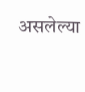असलेल्या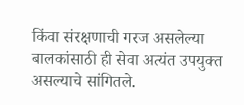किंवा संरक्षणाची गरज असलेल्या बालकांसाठी ही सेवा अत्यंत उपयुक्त असल्याचे सांगितले.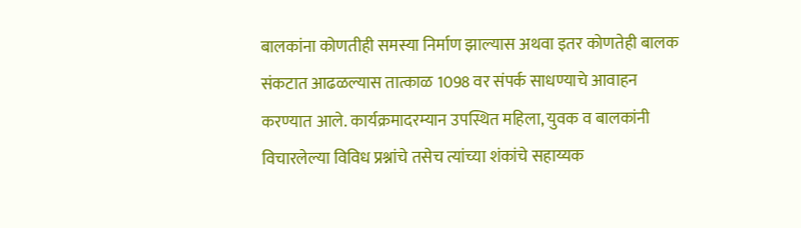बालकांना कोणतीही समस्या निर्माण झाल्यास अथवा इतर कोणतेही बालक संकटात आढळल्यास तात्काळ 1098 वर संपर्क साधण्याचे आवाहन करण्यात आले. कार्यक्रमादरम्यान उपस्थित महिला, युवक व बालकांनी विचारलेल्या विविध प्रश्नांचे तसेच त्यांच्या शंकांचे सहाय्यक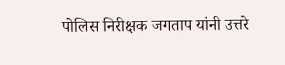पोलिस निरीक्षक जगताप यांनी उत्तरे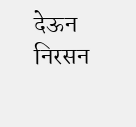देऊन निरसन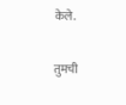केले.

तुमची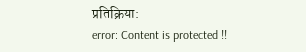प्रतिक्रिया:
error: Content is protected !!